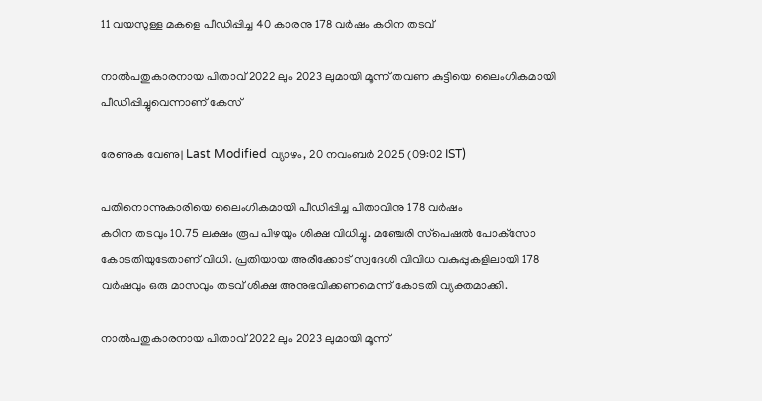11 വയസുള്ള മകളെ പീഡിപ്പിച്ച 40 കാരനു 178 വര്‍ഷം കഠിന തടവ്

നാല്‍പതുകാരനായ പിതാവ് 2022 ലും 2023 ലുമായി മൂന്ന് തവണ കുട്ടിയെ ലൈംഗികമായി പീഡിപ്പിച്ചുവെന്നാണ് കേസ്

രേണുക വേണു| Last Modified വ്യാഴം, 20 നവം‌ബര്‍ 2025 (09:02 IST)

പതിനൊന്നുകാരിയെ ലൈംഗികമായി പീഡിപ്പിച്ച പിതാവിനു 178 വര്‍ഷം
കഠിന തടവും 10.75 ലക്ഷം രൂപ പിഴയും ശിക്ഷ വിധിച്ചു. മഞ്ചേരി സ്‌പെഷല്‍ പോക്‌സോ കോടതിയുടേതാണ് വിധി. പ്രതിയായ അരീക്കോട് സ്വദേശി വിവിധ വകുപ്പുകളിലായി 178 വര്‍ഷവും ഒരു മാസവും തടവ് ശിക്ഷ അനുഭവിക്കണമെന്ന് കോടതി വ്യക്തമാക്കി.

നാല്‍പതുകാരനായ പിതാവ് 2022 ലും 2023 ലുമായി മൂന്ന്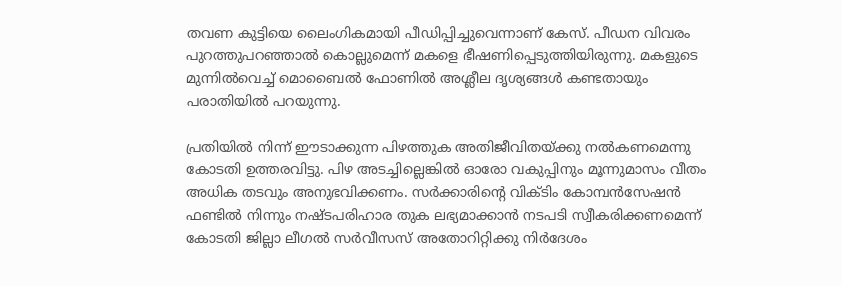തവണ കുട്ടിയെ ലൈംഗികമായി പീഡിപ്പിച്ചുവെന്നാണ് കേസ്. പീഡന വിവരം പുറത്തുപറഞ്ഞാല്‍ കൊല്ലുമെന്ന് മകളെ ഭീഷണിപ്പെടുത്തിയിരുന്നു. മകളുടെ മുന്നില്‍വെച്ച് മൊബൈല്‍ ഫോണില്‍ അശ്ലീല ദൃശ്യങ്ങള്‍ കണ്ടതായും പരാതിയില്‍ പറയുന്നു.

പ്രതിയില്‍ നിന്ന് ഈടാക്കുന്ന പിഴത്തുക അതിജീവിതയ്ക്കു നല്‍കണമെന്നു കോടതി ഉത്തരവിട്ടു. പിഴ അടച്ചില്ലെങ്കില്‍ ഓരോ വകുപ്പിനും മൂന്നുമാസം വീതം അധിക തടവും അനുഭവിക്കണം. സര്‍ക്കാരിന്റെ വിക്ടിം കോമ്പന്‍സേഷന്‍ ഫണ്ടില്‍ നിന്നും നഷ്ടപരിഹാര തുക ലഭ്യമാക്കാന്‍ നടപടി സ്വീകരിക്കണമെന്ന് കോടതി ജില്ലാ ലീഗല്‍ സര്‍വീസസ് അതോറിറ്റിക്കു നിര്‍ദേശം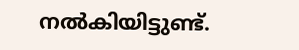നല്‍കിയിട്ടുണ്ട്.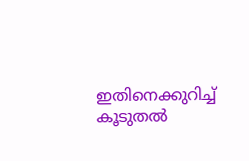ഇതിനെക്കുറിച്ച് കൂടുതല്‍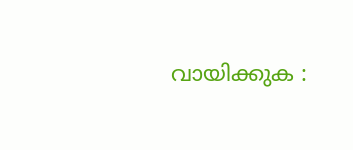വായിക്കുക :